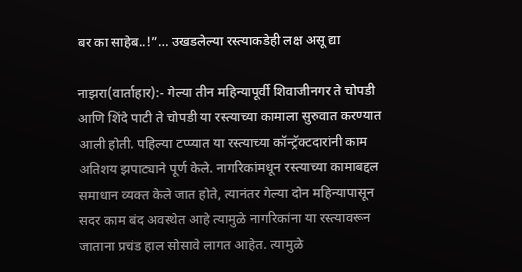बर का साहेब..!”… उखडलेल्या रस्त्याकडेही लक्ष असू द्या

नाझरा(वार्ताहार):- गेल्या तीन महिन्यापूर्वी शिवाजीनगर ते चोपडी आणि शिंदे पाटी ते चोपडी या रस्त्याच्या कामाला सुरुवात करण्यात आली होती. पहिल्या टप्प्यात या रस्त्याच्या कॉन्ट्रॅक्टदारांनी काम अतिशय झपाट्याने पूर्ण केले. नागरिकांमधून रस्त्याच्या कामाबद्दल समाधान व्यक्त केले जात होते, त्यानंतर गेल्या दोन महिन्यापासून सदर काम बंद अवस्थेत आहे त्यामुळे नागरिकांना या रस्त्यावरून जाताना प्रचंड हाल सोसावे लागत आहेत. त्यामुळे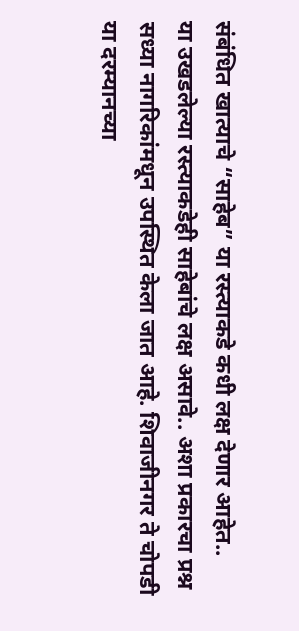संबंधित खात्याचे “साहेब” या रस्त्याकडे कधी लक्ष देणार आहेत..
या उखडलेल्या रस्त्याकडेही साहेबांचे लक्ष असावे.. अशा प्रकारचा प्रश्न सध्या नागरिकांमधून उपस्थित केला जात आहे. शिवाजीनगर ते चोपडी या दरम्यानच्या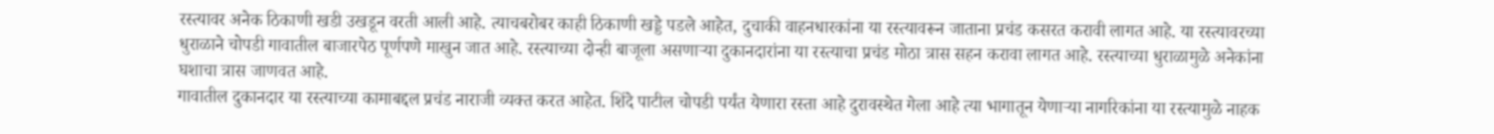रस्त्यावर अनेक ठिकाणी खडी उखडून वरती आली आहे. त्याचबरोबर काही ठिकाणी खड्डे पडले आहेत, दुचाकी वाहनधारकांना या रस्त्यावरून जाताना प्रचंड कसरत करावी लागत आहे. या रस्त्यावरच्या धुराळाने चोपडी गावातील बाजारपेठ पूर्णपणे माखुन जात आहे. रस्त्याच्या दोन्ही बाजूला असणाऱ्या दुकानदारांना या रस्त्याचा प्रचंड मोठा त्रास सहन करावा लागत आहे. रस्त्याच्या धुराळामुळे अनेकांना घशाचा त्रास जाणवत आहे.
गावातील दुकानदार या रस्त्याच्या कामाबद्दल प्रचंड नाराजी व्यक्त करत आहेत. शिंदे पाटील चोपडी पर्यंत येणारा रस्ता आहे दुरावस्थेत गेला आहे त्या भागातून येणाऱ्या नागरिकांना या रस्त्यामुळे नाहक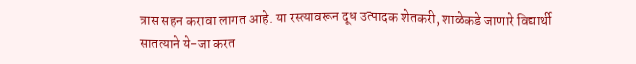त्रास सहन करावा लागत आहे. या रस्त्यावरून दूध उत्पादक शेतकरी, शाळेकडे जाणारे विद्यार्थी सातत्याने ये-जा करत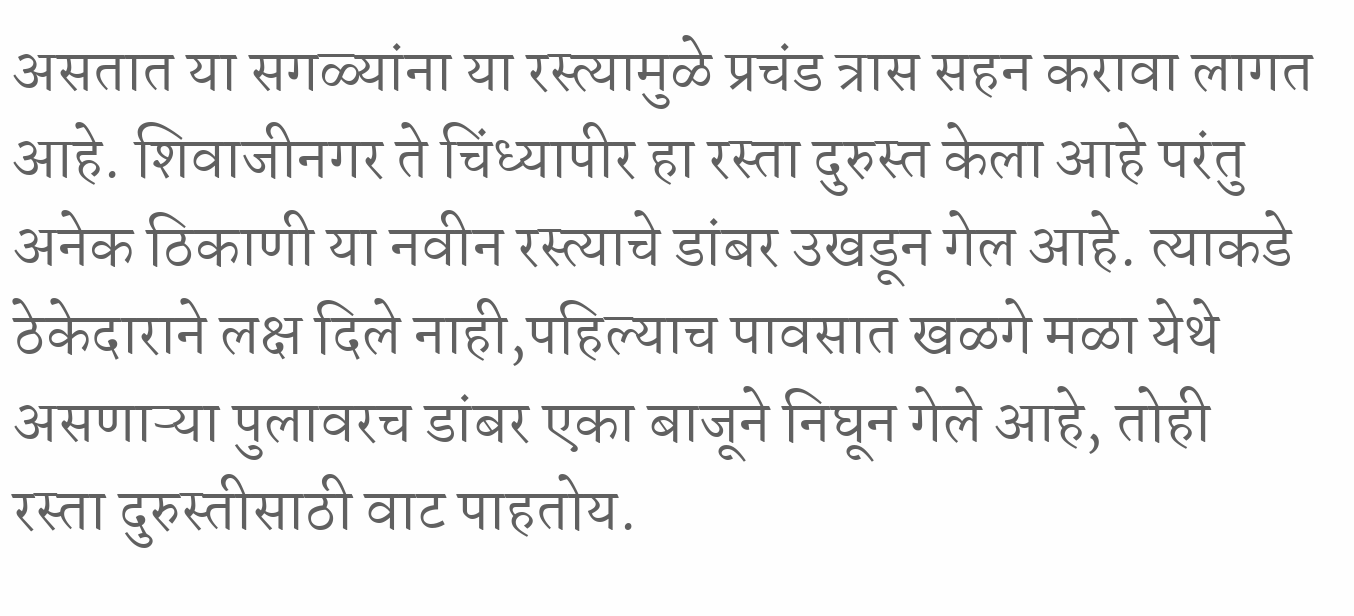असतात या सगळ्यांना या रस्त्यामुळे प्रचंड त्रास सहन करावा लागत आहे. शिवाजीनगर ते चिंध्यापीर हा रस्ता दुरुस्त केला आहे परंतु अनेक ठिकाणी या नवीन रस्त्याचे डांबर उखडून गेल आहे. त्याकडे ठेकेदाराने लक्ष दिले नाही,पहिल्याच पावसात खळगे मळा येथे असणाऱ्या पुलावरच डांबर एका बाजूने निघून गेले आहे, तोही रस्ता दुरुस्तीसाठी वाट पाहतोय.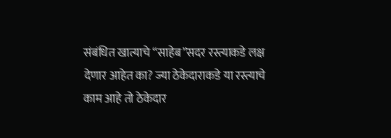संबंधित खात्याचे “साहेब”सदर रस्त्याकडे लक्ष देणार आहेत का? ज्या ठेकेदाराकडे या रस्त्याचे काम आहे तो ठेकेदार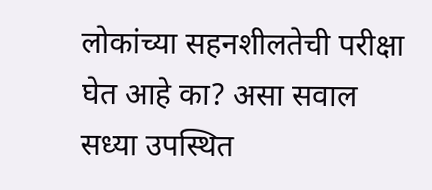लोकांच्या सहनशीलतेची परीक्षा घेत आहे का? असा सवाल सध्या उपस्थित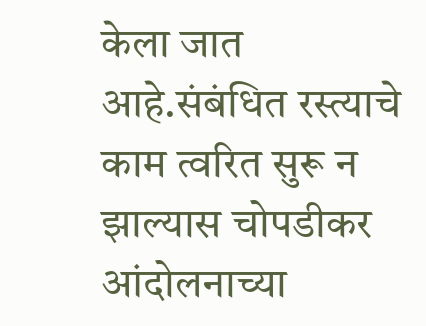केला जात आहे.संबंधित रस्त्याचे काम त्वरित सुरू न झाल्यास चोपडीकर आंदोलनाच्या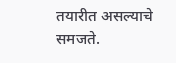तयारीत असल्याचे समजते.